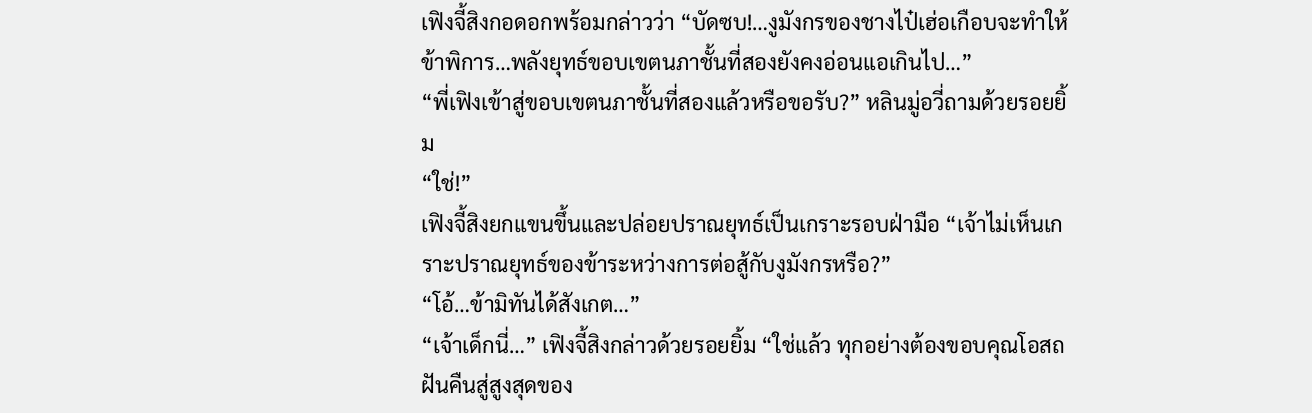เฟิงจี้สิงกอดอกพร้อมกล่าวว่า “บัดซบ!…งูมังกรของชางไป๋เฮ่อเกือบจะทำให้ข้าพิการ…พลังยุทธ์ขอบเขตนภาชั้นที่สองยังคงอ่อนแอเกินไป…”
“พี่เฟิงเข้าสู่ขอบเขตนภาชั้นที่สองแล้วหรือขอรับ?” หลินมู่อวี่ถามด้วยรอยยิ้ม
“ใช่!”
เฟิงจี้สิงยกแขนขึ้นและปล่อยปราณยุทธ์เป็นเกราะรอบฝ่ามือ “เจ้าไม่เห็นเกราะปราณยุทธ์ของข้าระหว่างการต่อสู้กับงูมังกรหรือ?”
“โอ้…ข้ามิทันได้สังเกต…”
“เจ้าเด็กนี่…” เฟิงจี้สิงกล่าวด้วยรอยยิ้ม “ใช่แล้ว ทุกอย่างต้องขอบคุณโอสถฝันคืนสู่สูงสุดของ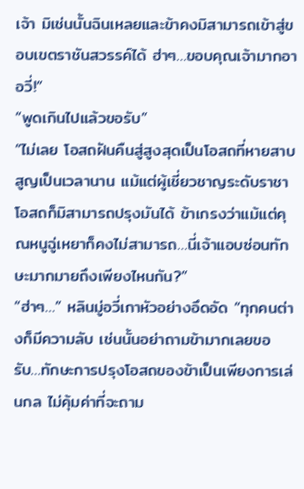เจ้า มิเช่นนั้นฉินเหลยและข้าคงมิสามารถเข้าสู่ขอบเขตราชันสวรรค์ได้ ฮ่าๆ…ขอบคุณเจ้ามากอาอวี่!”
“พูดเกินไปแล้วขอรับ”
“ไม่เลย โอสถฝันคืนสู่สูงสุดเป็นโอสถที่หายสาบสูญเป็นเวลานาน แม้แต่ผู้เชี่ยวชาญระดับราชาโอสถก็มิสามารถปรุงมันได้ ข้าเกรงว่าแม้แต่คุณหนูฉู่เหยาก็คงไม่สามารถ…นี่เจ้าแอบซ่อนทักษะมากมายถึงเพียงไหนกัน?”
“ฮ่าๆ…” หลินมู่อวี่เกาหัวอย่างอึดอัด “ทุกคนต่างก็มีความลับ เช่นนั้นอย่าถามข้ามากเลยขอรับ…ทักษะการปรุงโอสถของข้าเป็นเพียงการเล่นกล ไม่คุ้มค่าที่จะถาม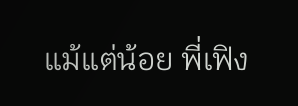แม้แต่น้อย พี่เฟิง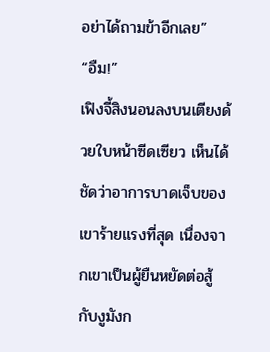อย่าได้ถามข้าอีกเลย”
“อืม!”
เฟิงจี้สิงนอนลงบนเตียงด้วยใบหน้าซีดเซียว เห็นได้ชัดว่าอาการบาดเจ็บของเขาร้ายแรงที่สุด เนื่องจากเขาเป็นผู้ยืนหยัดต่อสู้กับงูมังก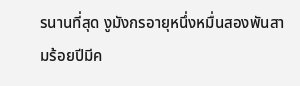รนานที่สุด งูมังกรอายุหนึ่งหมื่นสองพันสามร้อยปีมีค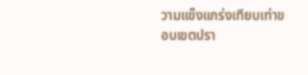วามแข็งแกร่งเทียบเท่าขอบเขตปรา